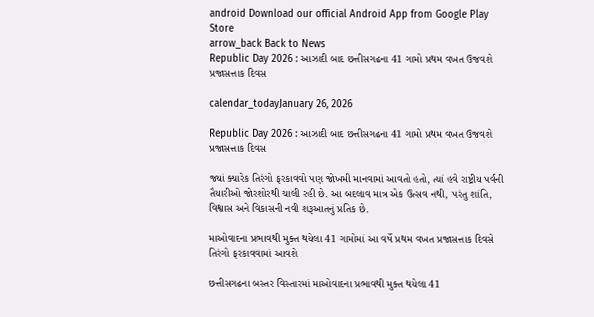android Download our official Android App from Google Play Store
arrow_back Back to News
Republic Day 2026 : આઝાદી બાદ છત્તીસગઢના 41 ગામો પ્રથમ વખત ઉજવશે પ્રજાસત્તાક દિવસ

calendar_todayJanuary 26, 2026

Republic Day 2026 : આઝાદી બાદ છત્તીસગઢના 41 ગામો પ્રથમ વખત ઉજવશે પ્રજાસત્તાક દિવસ

જ્યાં ક્યારેક તિરંગો ફરકાવવો પણ જોખમી માનવામાં આવતો હતો, ત્યાં હવે રાષ્ટ્રીય પર્વની તૈયારીઓ જોરશોરથી ચાલી રહી છે. આ બદલાવ માત્ર એક ઉત્સવ નથી, પરંતુ શાંતિ, વિશ્વાસ અને વિકાસની નવી શરૂઆતનું પ્રતિક છે.

માઓવાદના પ્રભાવથી મુક્ત થયેલા 41 ગામોમાં આ વર્ષે પ્રથમ વખત પ્રજાસત્તાક દિવસે તિરંગો ફરકાવવામાં આવશે

છત્તીસગઢના બસ્તર વિસ્તારમાં માઓવાદના પ્રભાવથી મુક્ત થયેલા 41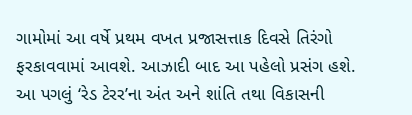ગામોમાં આ વર્ષે પ્રથમ વખત પ્રજાસત્તાક દિવસે તિરંગો ફરકાવવામાં આવશે. આઝાદી બાદ આ પહેલો પ્રસંગ હશે. આ પગલું ‘રેડ ટેરર’ના અંત અને શાંતિ તથા વિકાસની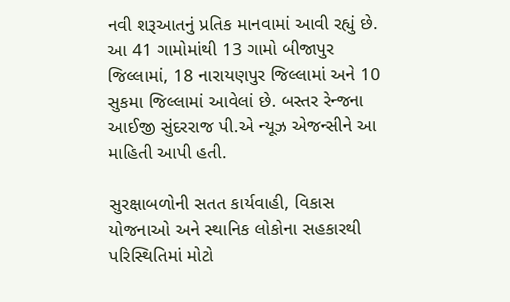નવી શરૂઆતનું પ્રતિક માનવામાં આવી રહ્યું છે. આ 41 ગામોમાંથી 13 ગામો બીજાપુર જિલ્લામાં, 18 નારાયણપુર જિલ્લામાં અને 10 સુકમા જિલ્લામાં આવેલાં છે. બસ્તર રેન્જના આઈજી સુંદરરાજ પી.એ ન્યૂઝ એજન્સીને આ માહિતી આપી હતી.

સુરક્ષાબળોની સતત કાર્યવાહી, વિકાસ યોજનાઓ અને સ્થાનિક લોકોના સહકારથી પરિસ્થિતિમાં મોટો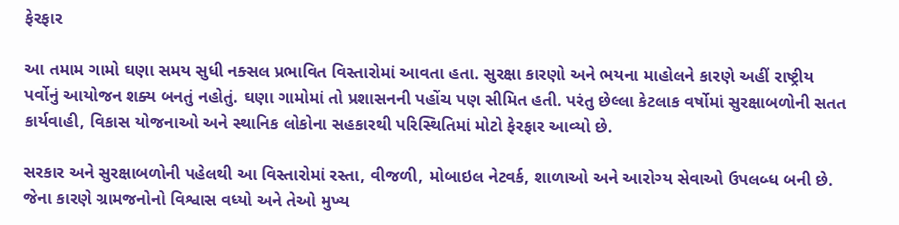ફેરફાર

આ તમામ ગામો ઘણા સમય સુધી નક્સલ પ્રભાવિત વિસ્તારોમાં આવતા હતા. સુરક્ષા કારણો અને ભયના માહોલને કારણે અહીં રાષ્ટ્રીય પર્વોનું આયોજન શક્ય બનતું નહોતું. ઘણા ગામોમાં તો પ્રશાસનની પહોંચ પણ સીમિત હતી. પરંતુ છેલ્લા કેટલાક વર્ષોમાં સુરક્ષાબળોની સતત કાર્યવાહી, વિકાસ યોજનાઓ અને સ્થાનિક લોકોના સહકારથી પરિસ્થિતિમાં મોટો ફેરફાર આવ્યો છે.

સરકાર અને સુરક્ષાબળોની પહેલથી આ વિસ્તારોમાં રસ્તા, વીજળી, મોબાઇલ નેટવર્ક, શાળાઓ અને આરોગ્ય સેવાઓ ઉપલબ્ધ બની છે. જેના કારણે ગ્રામજનોનો વિશ્વાસ વધ્યો અને તેઓ મુખ્ય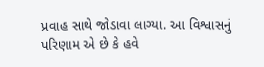પ્રવાહ સાથે જોડાવા લાગ્યા. આ વિશ્વાસનું પરિણામ એ છે કે હવે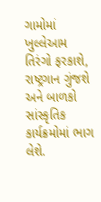ગામોમાં ખુલ્લેઆમ તિરંગો ફરકાશે, રાષ્ટ્રગાન ગુંજશે અને બાળકો સાંસ્કૃતિક કાર્યક્રમોમાં ભાગ લેશે.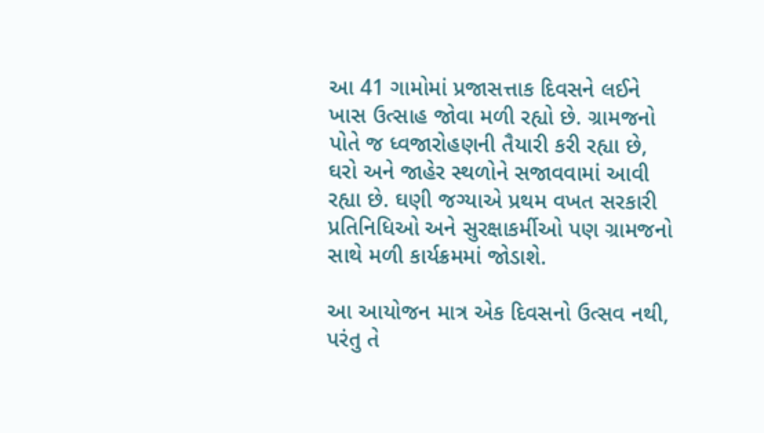આ 41 ગામોમાં પ્રજાસત્તાક દિવસને લઈને ખાસ ઉત્સાહ જોવા મળી રહ્યો છે. ગ્રામજનો પોતે જ ધ્વજારોહણની તૈયારી કરી રહ્યા છે, ઘરો અને જાહેર સ્થળોને સજાવવામાં આવી રહ્યા છે. ઘણી જગ્યાએ પ્રથમ વખત સરકારી પ્રતિનિધિઓ અને સુરક્ષાકર્મીઓ પણ ગ્રામજનો સાથે મળી કાર્યક્રમમાં જોડાશે.

આ આયોજન માત્ર એક દિવસનો ઉત્સવ નથી, પરંતુ તે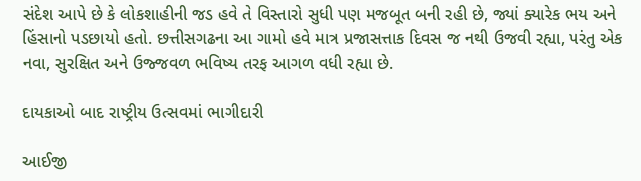સંદેશ આપે છે કે લોકશાહીની જડ હવે તે વિસ્તારો સુધી પણ મજબૂત બની રહી છે, જ્યાં ક્યારેક ભય અને હિંસાનો પડછાયો હતો. છત્તીસગઢના આ ગામો હવે માત્ર પ્રજાસત્તાક દિવસ જ નથી ઉજવી રહ્યા, પરંતુ એક નવા, સુરક્ષિત અને ઉજ્જવળ ભવિષ્ય તરફ આગળ વધી રહ્યા છે.

દાયકાઓ બાદ રાષ્ટ્રીય ઉત્સવમાં ભાગીદારી

આઈજી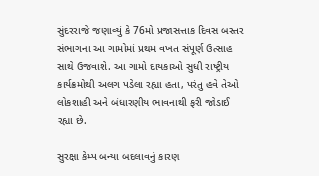સુંદરરાજે જણાવ્યું કે 76મો પ્રજાસત્તાક દિવસ બસ્તર સંભાગના આ ગામોમાં પ્રથમ વખત સંપૂર્ણ ઉત્સાહ સાથે ઉજવાશે. આ ગામો દાયકાઓ સુધી રાષ્ટ્રીય કાર્યક્રમોથી અલગ પડેલા રહ્યા હતા, પરંતુ હવે તેઓ લોકશાહી અને બંધારણીય ભાવનાથી ફરી જોડાઈ રહ્યા છે.

સુરક્ષા કેમ્પ બન્યા બદલાવનું કારણ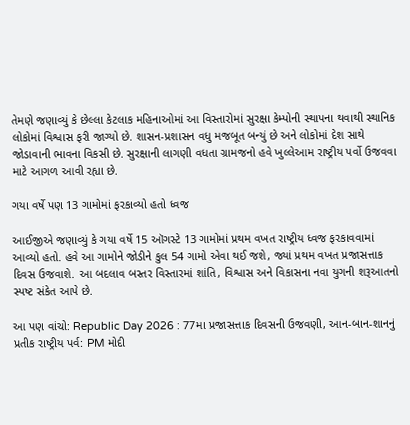તેમણે જણાવ્યું કે છેલ્લા કેટલાક મહિનાઓમાં આ વિસ્તારોમાં સુરક્ષા કેમ્પોની સ્થાપના થવાથી સ્થાનિક લોકોમાં વિશ્વાસ ફરી જાગ્યો છે. શાસન-પ્રશાસન વધુ મજબૂત બન્યું છે અને લોકોમાં દેશ સાથે જોડાવાની ભાવના વિકસી છે. સુરક્ષાની લાગણી વધતા ગ્રામજનો હવે ખુલ્લેઆમ રાષ્ટ્રીય પર્વો ઉજવવા માટે આગળ આવી રહ્યા છે.

ગયા વર્ષે પણ 13 ગામોમાં ફરકાવ્યો હતો ધ્વજ

આઈજીએ જણાવ્યું કે ગયા વર્ષે 15 ઑગસ્ટે 13 ગામોમાં પ્રથમ વખત રાષ્ટ્રીય ધ્વજ ફરકાવવામાં આવ્યો હતો. હવે આ ગામોને જોડીને કુલ 54 ગામો એવા થઈ જશે, જ્યાં પ્રથમ વખત પ્રજાસત્તાક દિવસ ઉજવાશે. આ બદલાવ બસ્તર વિસ્તારમાં શાંતિ, વિશ્વાસ અને વિકાસના નવા યુગની શરૂઆતનો સ્પષ્ટ સંકેત આપે છે.

આ પણ વાંચો: Republic Day 2026 : 77મા પ્રજાસત્તાક દિવસની ઉજવણી, આન-બાન-શાનનું પ્રતીક રાષ્ટ્રીય પર્વ: PM મોદી